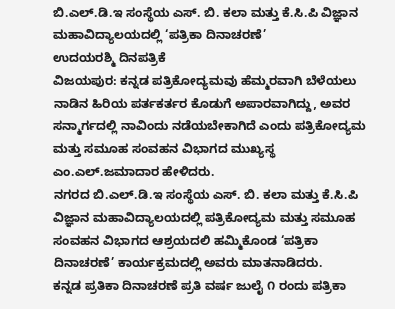ಬಿ.ಎಲ್.ಡಿ.ಇ ಸಂಸ್ಥೆಯ ಎಸ್. ಬಿ. ಕಲಾ ಮತ್ತು ಕೆ.ಸಿ.ಪಿ ವಿಜ್ಞಾನ ಮಹಾವಿದ್ಯಾಲಯದಲ್ಲಿ ‘ಪತ್ರಿಕಾ ದಿನಾಚರಣೆ’
ಉದಯರಶ್ಮಿ ದಿನಪತ್ರಿಕೆ
ವಿಜಯಪುರ: ಕನ್ನಡ ಪತ್ರಿಕೋದ್ಯಮವು ಹೆಮ್ಮರವಾಗಿ ಬೆಳೆಯಲು ನಾಡಿನ ಹಿರಿಯ ಪರ್ತಕರ್ತರ ಕೊಡುಗೆ ಅಪಾರವಾಗಿದ್ದು, ಅವರ ಸನ್ಮಾರ್ಗದಲ್ಲಿ ನಾವಿಂದು ನಡೆಯಬೇಕಾಗಿದೆ ಎಂದು ಪತ್ರಿಕೋದ್ಯಮ ಮತ್ತು ಸಮೂಹ ಸಂವಹನ ವಿಭಾಗದ ಮುಖ್ಯಸ್ಥ ಎಂ.ಎಲ್.ಜಮಾದಾರ ಹೇಳಿದರು.
ನಗರದ ಬಿ.ಎಲ್.ಡಿ.ಇ ಸಂಸ್ಥೆಯ ಎಸ್. ಬಿ. ಕಲಾ ಮತ್ತು ಕೆ.ಸಿ.ಪಿ ವಿಜ್ಞಾನ ಮಹಾವಿದ್ಯಾಲಯದಲ್ಲಿ ಪತ್ರಿಕೋದ್ಯಮ ಮತ್ತು ಸಮೂಹ ಸಂವಹನ ವಿಭಾಗದ ಆಶ್ರಯದಲಿ ಹಮ್ಮಿಕೊಂಡ ‘ಪತ್ರಿಕಾ ದಿನಾಚರಣೆ’ ಕಾರ್ಯಕ್ರಮದಲ್ಲಿ ಅವರು ಮಾತನಾಡಿದರು.
ಕನ್ನಡ ಪ್ರತಿಕಾ ದಿನಾಚರಣೆ ಪ್ರತಿ ವರ್ಷ ಜುಲೈ ೧ ರಂದು ಪತ್ರಿಕಾ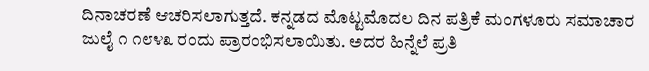ದಿನಾಚರಣೆ ಆಚರಿಸಲಾಗುತ್ತದೆ. ಕನ್ನಡದ ಮೊಟ್ಟಮೊದಲ ದಿನ ಪತ್ರಿಕೆ ಮಂಗಳೂರು ಸಮಾಚಾರ ಜುಲೈ ೧ ೧೮೪೩ ರಂದು ಪ್ರಾರಂಭಿಸಲಾಯಿತು. ಅದರ ಹಿನ್ನೆಲೆ ಪ್ರತಿ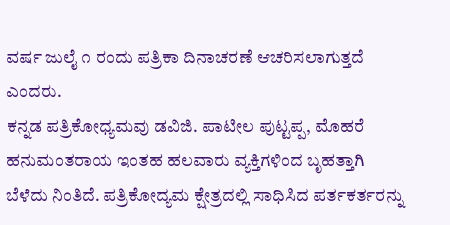ವರ್ಷ ಜುಲೈ ೧ ರಂದು ಪತ್ರಿಕಾ ದಿನಾಚರಣೆ ಆಚರಿಸಲಾಗುತ್ತದೆ ಎಂದರು.
ಕನ್ನಡ ಪತ್ರಿಕೋಧ್ಯಮವು ಡವಿಜಿ. ಪಾಟೀಲ ಪುಟ್ಟಪ್ಪ, ಮೊಹರೆ ಹನುಮಂತರಾಯ ಇಂತಹ ಹಲವಾರು ವ್ಯಕ್ತಿಗಳಿಂದ ಬೃಹತ್ತಾಗಿ ಬೆಳೆದು ನಿಂತಿದೆ. ಪತ್ರಿಕೋದ್ಯಮ ಕ್ಷೇತ್ರದಲ್ಲಿ ಸಾಧಿಸಿದ ಪರ್ತಕರ್ತರನ್ನು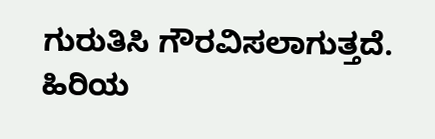ಗುರುತಿಸಿ ಗೌರವಿಸಲಾಗುತ್ತದೆ. ಹಿರಿಯ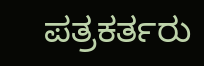ಪತ್ರಕರ್ತರು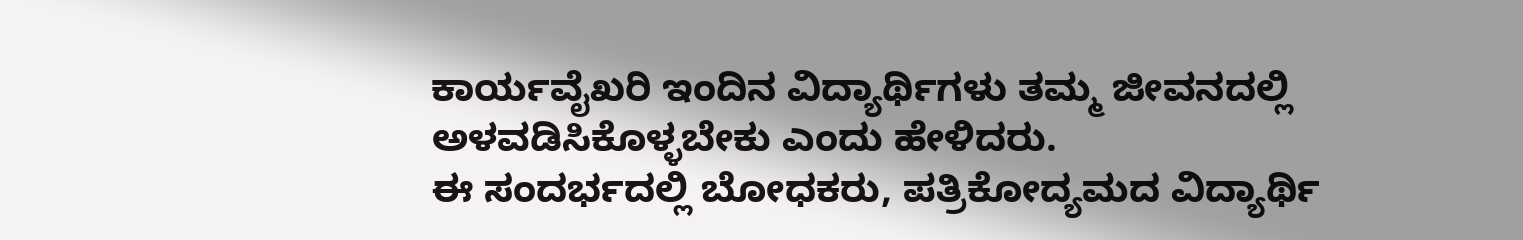ಕಾರ್ಯವೈಖರಿ ಇಂದಿನ ವಿದ್ಯಾರ್ಥಿಗಳು ತಮ್ಮ ಜೀವನದಲ್ಲಿ ಅಳವಡಿಸಿಕೊಳ್ಳಬೇಕು ಎಂದು ಹೇಳಿದರು.
ಈ ಸಂದರ್ಭದಲ್ಲಿ ಬೋಧಕರು, ಪತ್ರಿಕೋದ್ಯಮದ ವಿದ್ಯಾರ್ಥಿ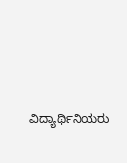ವಿದ್ಯಾರ್ಥಿನಿಯರು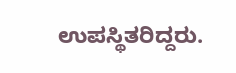ಉಪಸ್ಥಿತರಿದ್ದರು.